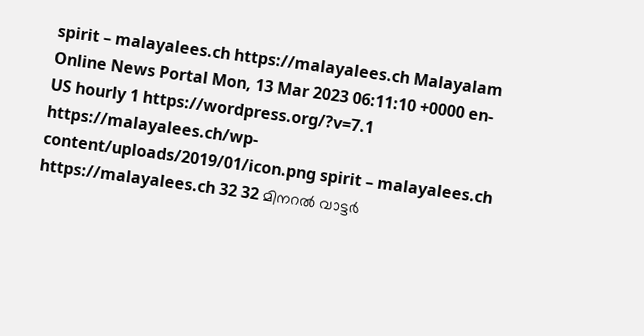spirit – malayalees.ch https://malayalees.ch Malayalam Online News Portal Mon, 13 Mar 2023 06:11:10 +0000 en-US hourly 1 https://wordpress.org/?v=7.1 https://malayalees.ch/wp-content/uploads/2019/01/icon.png spirit – malayalees.ch https://malayalees.ch 32 32 മിനറൽ വാട്ടർ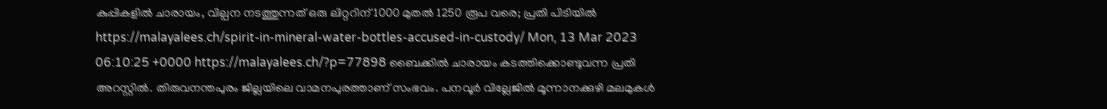കുപ്പികളിൽ ചാരായം, വില്പന നടത്തുന്നത് ഒരു ലിറ്ററിന് 1000 മുതൽ 1250 രൂപ വരെ; പ്രതി പിടിയിൽ https://malayalees.ch/spirit-in-mineral-water-bottles-accused-in-custody/ Mon, 13 Mar 2023 06:10:25 +0000 https://malayalees.ch/?p=77898 ബൈക്കിൽ ചാരായം കടത്തിക്കൊണ്ടുവന്ന പ്രതി അറസ്റ്റിൽ. തിരുവനന്തപുരം ജില്ലയിലെ വാമനപുരത്താണ് സംഭവം. പനവൂർ വില്ലേജിൽ മൂന്നാനക്കുഴി മലമുകൾ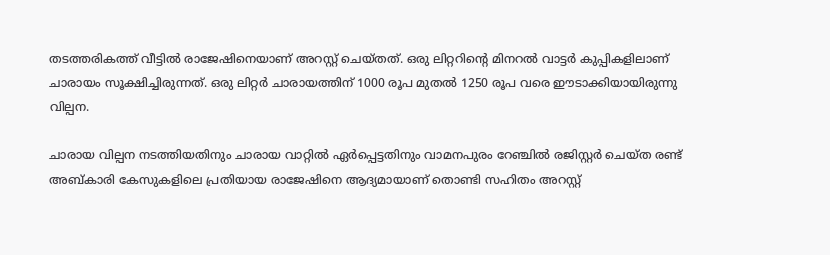തടത്തരികത്ത് വീട്ടിൽ രാജേഷിനെയാണ് അറസ്റ്റ് ചെയ്തത്. ഒരു ലിറ്ററിന്റെ മിനറൽ വാട്ടർ കുപ്പികളിലാണ് ചാരായം സൂക്ഷിച്ചിരുന്നത്. ഒരു ലിറ്റർ ചാരായത്തിന് 1000 രൂപ മുതൽ 1250 രൂപ വരെ ഈടാക്കിയായിരുന്നു വില്പന.

ചാരായ വില്പന നടത്തിയതിനും ചാരായ വാറ്റിൽ ഏർപ്പെട്ടതിനും വാമനപുരം റേഞ്ചിൽ രജിസ്റ്റർ ചെയ്ത രണ്ട് അബ്കാരി കേസുകളിലെ പ്രതിയായ രാജേഷിനെ ആദ്യമായാണ് തൊണ്ടി സഹിതം അറസ്റ്റ്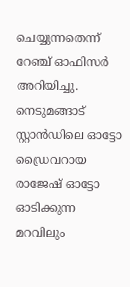ചെയ്യുന്നതെന്ന് റേഞ്ച് ഓഫിസർ അറിയിച്ചു. നെടുമങ്ങാട് സ്റ്റാൻഡിലെ ഓട്ടോ ഡ്രൈവറായ രാജേഷ് ഓട്ടോ ഓടിക്കുന്ന മറവിലും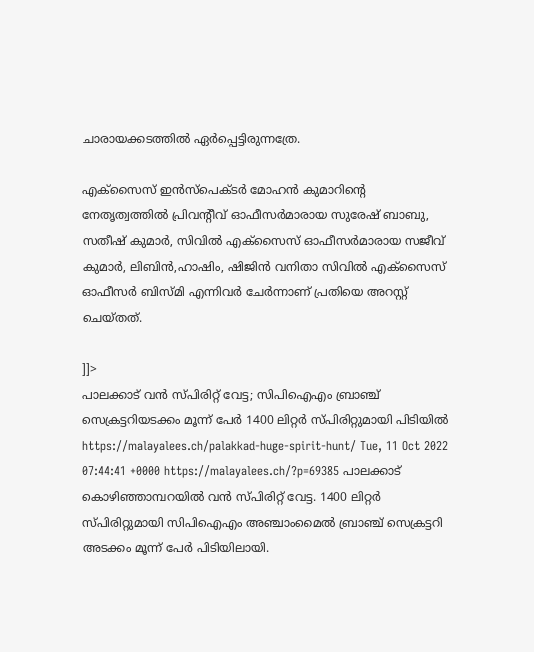ചാരായക്കടത്തിൽ ഏർപ്പെട്ടിരുന്നത്രേ.

എക്സൈസ് ഇൻസ്‌പെക്ടർ മോഹൻ കുമാറിന്റെ നേതൃത്വത്തിൽ പ്രിവന്റീവ് ഓഫീസർമാരായ സുരേഷ് ബാബു, സതീഷ് കുമാർ, സിവിൽ എക്സൈസ് ഓഫീസർമാരായ സജീവ് കുമാർ, ലിബിൻ,ഹാഷിം, ഷിജിൻ വനിതാ സിവിൽ എക്സൈസ് ഓഫീസർ ബിസ്മി എന്നിവർ ചേർന്നാണ് പ്രതിയെ അറസ്റ്റ് ചെയ്തത്.

]]>
പാലക്കാട് വൻ സ്പിരിറ്റ് വേട്ട; സിപിഐഎം ബ്രാഞ്ച് സെക്രട്ടറിയടക്കം മൂന്ന് പേർ 1400 ലിറ്റർ സ്പിരിറ്റുമായി പിടിയിൽ https://malayalees.ch/palakkad-huge-spirit-hunt/ Tue, 11 Oct 2022 07:44:41 +0000 https://malayalees.ch/?p=69385 പാലക്കാട് കൊഴിഞ്ഞാമ്പറയിൽ വൻ സ്പിരിറ്റ് വേട്ട. 1400 ലിറ്റർ സ്പിരിറ്റുമായി സിപിഐഎം അഞ്ചാംമൈൽ ബ്രാഞ്ച് സെക്രട്ടറി അടക്കം മൂന്ന് പേർ പിടിയിലായി.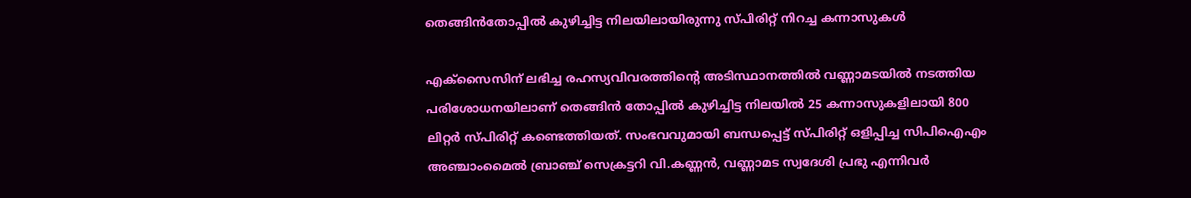തെങ്ങിൻതോപ്പിൽ കുഴിച്ചിട്ട നിലയിലായിരുന്നു സ്പിരിറ്റ് നിറച്ച കന്നാസുകൾ

എക്സൈസിന് ലഭിച്ച രഹസ്യവിവരത്തിൻ്റെ അടിസ്ഥാനത്തിൽ വണ്ണാമടയിൽ നടത്തിയ പരിശോധനയിലാണ് തെങ്ങിൻ തോപ്പിൽ കുഴിച്ചിട്ട നിലയിൽ 25 കന്നാസുകളിലായി 800 ലിറ്റർ സ്പിരിറ്റ് കണ്ടെത്തിയത്. സംഭവവുമായി ബന്ധപ്പെട്ട് സ്പിരിറ്റ് ഒളിപ്പിച്ച സിപിഐഎം അഞ്ചാംമൈൽ ബ്രാഞ്ച് സെക്രട്ടറി വി.കണ്ണൻ, വണ്ണാമട സ്വദേശി പ്രഭു എന്നിവർ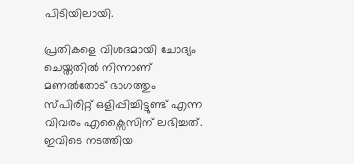പിടിയിലായി.

പ്രതികളെ വിശദമായി ചോദ്യം ചെയ്തതിൽ നിന്നാണ് മണൽതോട് ഭാഗത്തും സ്പിരിറ്റ് ഒളിപ്പിച്ചിട്ടുണ്ട് എന്ന വിവരം എക്സൈസിന് ലഭിച്ചത്. ഇവിടെ നടത്തിയ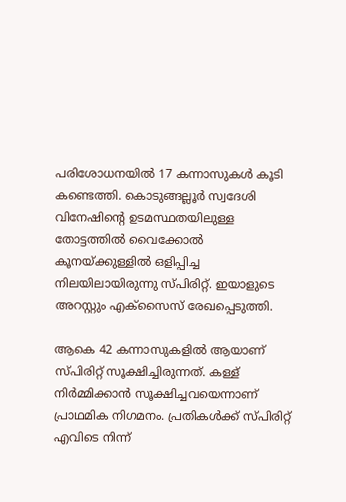പരിശോധനയിൽ 17 കന്നാസുകൾ കൂടി കണ്ടെത്തി. കൊടുങ്ങല്ലൂർ സ്വദേശി വിനേഷിന്റെ ഉടമസ്ഥതയിലുള്ള തോട്ടത്തിൽ വൈക്കോൽ കൂനയ്ക്കുള്ളിൽ ഒളിപ്പിച്ച നിലയിലായിരുന്നു സ്പിരിറ്റ്. ഇയാളുടെ അറസ്റ്റും എക്സൈസ് രേഖപ്പെടുത്തി.

ആകെ 42 കന്നാസുകളിൽ ആയാണ് സ്പിരിറ്റ് സൂക്ഷിച്ചിരുന്നത്. കള്ള് നിർമ്മിക്കാൻ സൂക്ഷിച്ചവയെന്നാണ് പ്രാഥമിക നിഗമനം. പ്രതികൾക്ക് സ്പിരിറ്റ് എവിടെ നിന്ന്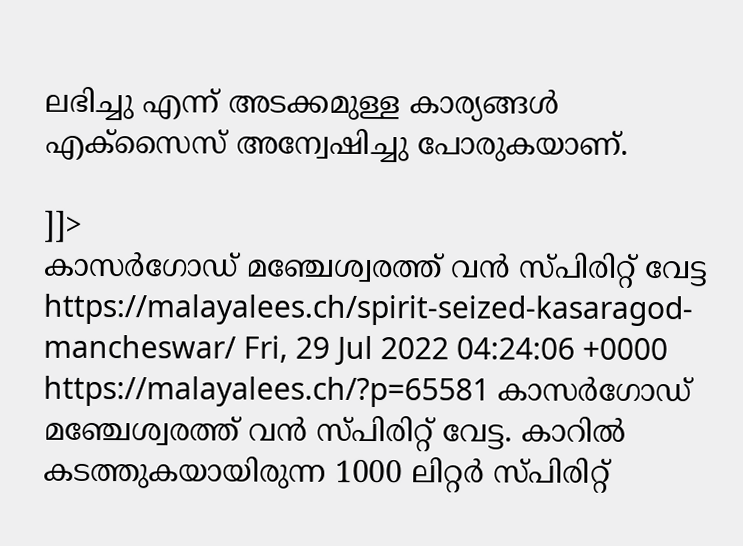ലഭിച്ചു എന്ന് അടക്കമുള്ള കാര്യങ്ങൾ എക്സൈസ് അന്വേഷിച്ചു പോരുകയാണ്.

]]>
കാസർഗോഡ് മഞ്ചേശ്വരത്ത് വൻ സ്‌പിരിറ്റ് വേട്ട https://malayalees.ch/spirit-seized-kasaragod-mancheswar/ Fri, 29 Jul 2022 04:24:06 +0000 https://malayalees.ch/?p=65581 കാസർഗോഡ് മഞ്ചേശ്വരത്ത് വൻ സ്‌പിരിറ്റ് വേട്ട. കാറിൽ കടത്തുകയായിരുന്ന 1000 ലിറ്റർ സ്‌പിരിറ്റ്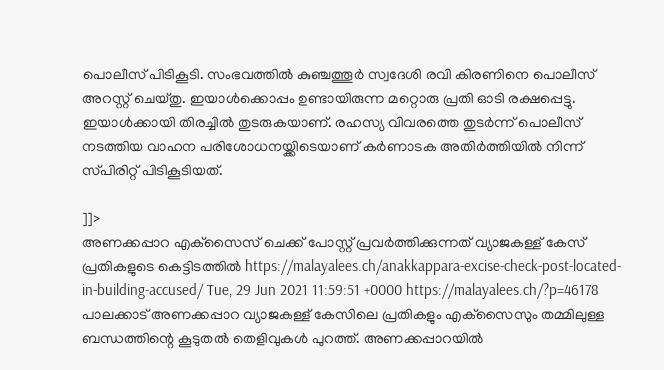പൊലീസ് പിടികൂടി. സംഭവത്തിൽ കുഞ്ചത്തൂർ സ്വദേശി രവി കിരണിനെ പൊലീസ് അറസ്റ്റ് ചെയ്തു. ഇയാൾക്കൊപ്പം ഉണ്ടായിരുന്ന മറ്റൊരു പ്രതി ഓടി രക്ഷപ്പെട്ടു. ഇയാൾക്കായി തിരച്ചിൽ തുടരുകയാണ്. രഹസ്യ വിവരത്തെ തുടർന്ന് പൊലീസ് നടത്തിയ വാഹന പരിശോധനയ്ക്കിടെയാണ് കർണാടക അതിർത്തിയിൽ നിന്ന് സ്‌പിരിറ്റ് പിടികൂടിയത്.

]]>
അണക്കപ്പാറ എക്‌സൈസ് ചെക്ക് പോസ്റ്റ് പ്രവര്‍ത്തിക്കുന്നത് വ്യാജകള്ള് കേസ് പ്രതികളുടെ കെട്ടിടത്തില്‍ https://malayalees.ch/anakkappara-excise-check-post-located-in-building-accused/ Tue, 29 Jun 2021 11:59:51 +0000 https://malayalees.ch/?p=46178 പാലക്കാട് അണക്കപ്പാറ വ്യാജകള്ള് കേസിലെ പ്രതികളും എക്‌സൈസും തമ്മിലുള്ള ബന്ധത്തിന്റെ കൂടുതല്‍ തെളിവുകള്‍ പുറത്ത്. അണക്കപ്പാറയില്‍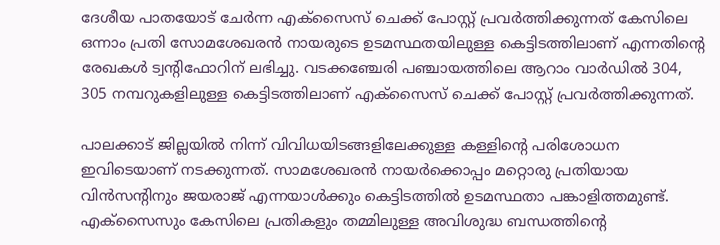ദേശീയ പാതയോട് ചേര്‍ന്ന എക്‌സൈസ് ചെക്ക് പോസ്റ്റ് പ്രവര്‍ത്തിക്കുന്നത് കേസിലെ ഒന്നാം പ്രതി സോമശേഖരന്‍ നായരുടെ ഉടമസ്ഥതയിലുള്ള കെട്ടിടത്തിലാണ് എന്നതിന്റെ രേഖകള്‍ ട്വന്റിഫോറിന് ലഭിച്ചു. വടക്കഞ്ചേരി പഞ്ചായത്തിലെ ആറാം വാര്‍ഡില്‍ 304, 305 നമ്പറുകളിലുള്ള കെട്ടിടത്തിലാണ് എക്‌സൈസ് ചെക്ക് പോസ്റ്റ് പ്രവര്‍ത്തിക്കുന്നത്.

പാലക്കാട് ജില്ലയില്‍ നിന്ന് വിവിധയിടങ്ങളിലേക്കുള്ള കള്ളിന്റെ പരിശോധന ഇവിടെയാണ് നടക്കുന്നത്. സാമശേഖരന്‍ നായര്‍ക്കൊപ്പം മറ്റൊരു പ്രതിയായ വിന്‍സന്റിനും ജയരാജ് എന്നയാള്‍ക്കും കെട്ടിടത്തില്‍ ഉടമസ്ഥതാ പങ്കാളിത്തമുണ്ട്. എക്‌സൈസും കേസിലെ പ്രതികളും തമ്മിലുള്ള അവിശുദ്ധ ബന്ധത്തിന്റെ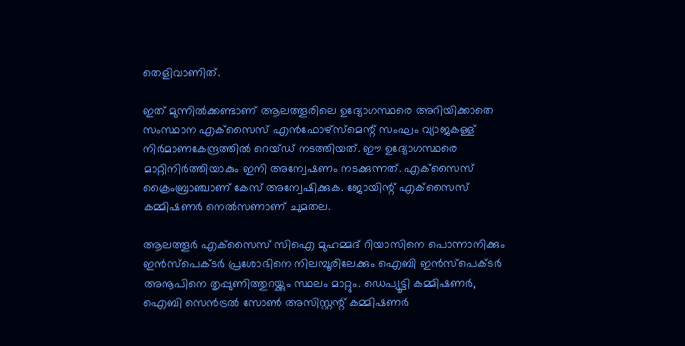തെളിവാണിത്.

ഇത് മുന്നില്‍ക്കണ്ടാണ് ആലത്തൂരിലെ ഉദ്യോഗസ്ഥരെ അറിയിക്കാതെ സംസ്ഥാന എക്‌സൈസ് എന്‍ഫോഴ്‌സ്‌മെന്റ് സംഘം വ്യാജകള്ള് നിര്‍മാണകേന്ദ്രത്തില്‍ റെയ്ഡ് നടത്തിയത്. ഈ ഉദ്യോഗസ്ഥരെ മാറ്റിനിര്‍ത്തിയാകും ഇനി അന്വേഷണം നടക്കുന്നത്. എക്‌സൈസ് ക്രൈംബ്രാഞ്ചാണ് കേസ് അന്വേഷിക്കുക. ജോയിന്റ് എക്‌സൈസ് കമ്മിഷണര്‍ നെല്‍സണാണ് ചുമതല.

ആലത്തൂര്‍ എക്‌സൈസ് സിഐ മുഹമ്മദ് റിയാസിനെ പൊന്നാനിക്കും ഇന്‍സ്‌പെക്ടര്‍ പ്രശോഭിനെ നിലമ്പൂരിലേക്കും ഐബി ഇന്‍സ്‌പെക്ടര്‍ അനൂപിനെ തൃപ്പുണിത്തുറയ്ക്കും സ്ഥലം മാറ്റും. ഡെപ്യൂട്ടി കമ്മിഷണര്‍, ഐബി സെന്‍ട്രല്‍ സോണ്‍ അസിസ്റ്റന്റ് കമ്മിഷണര്‍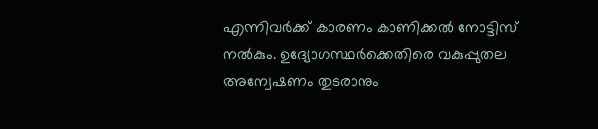എന്നിവര്‍ക്ക് കാരണം കാണിക്കല്‍ നോട്ടിസ് നല്‍കും. ഉദ്യോഗസ്ഥര്‍ക്കെതിരെ വകുപ്പുതല അന്വേഷണം തുടരാനും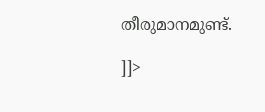തീരുമാനമുണ്ട്.

]]>